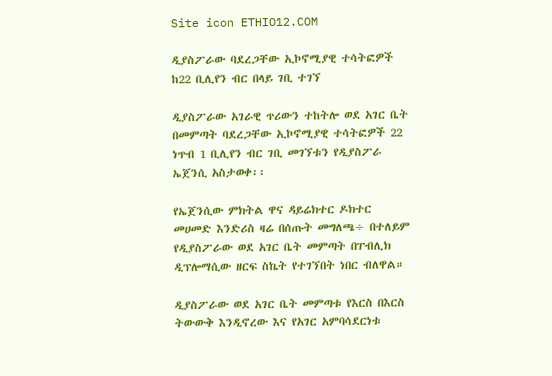Site icon ETHIO12.COM

ዲያስፖራው ባደረጋቸው ኢኮኖሚያዊ ተሳትፎዎች ከ22 ቢሊየን ብር በላይ ገቢ ተገኘ

ዲያስፖራው አገራዊ ጥሪውን ተከትሎ ወደ አገር ቤት በመምጣት ባደረጋቸው ኢኮኖሚያዊ ተሳትፎዎች 22 ነጥብ 1 ቢሊየን ብር ገቢ መገኘቱን የዲያስፖራ ኤጀንሲ አስታወቀ፡፡

የኤጀንሲው ምክትል ዋና ዳይሬክተር ዶክተር መሀመድ እንድሪስ ዛሬ በሰጡት መግለጫ÷ በተለይም የዲያስፖራው ወደ አገር ቤት መምጣት በፐብሊክ ዲፕሎማሲው ዘርፍ ስኬት የተገኘበት ነበር ብለዋል።

ዲያስፖራው ወደ አገር ቤት መምጣቱ የእርስ በእርስ ትውውቅ እንዲኖረው እና የአገር አምባሳደርነቱ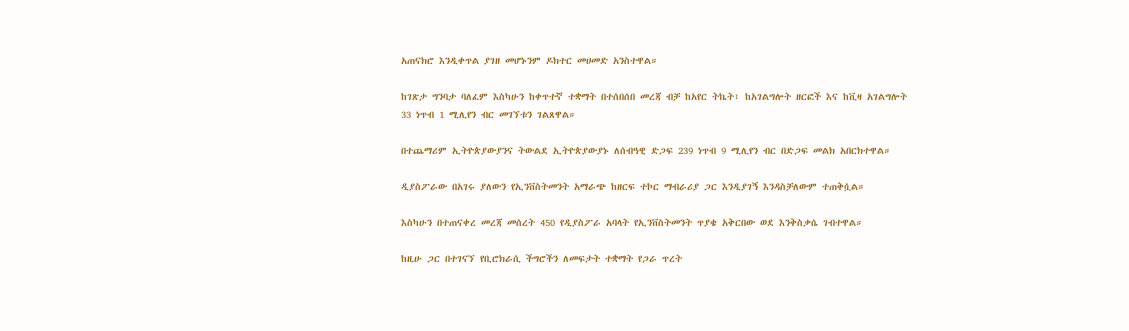አጠናክሮ እንዲቀጥል ያገዘ መሆኑንም ዶክተር መሀመድ አንስተዋል።

ከገጽታ ግንባታ ባለፈም እስካሁን ከቀጥተኛ ተቋማት በተሰበሰበ መረጃ ብቻ ከአየር ትኬት፣ ከአገልግሎት ዘርፎች እና ከቪዛ አገልግሎት 33 ነጥብ 1 ሚሊየን ብር መገኘቱን ገልጸዋል።

በተጨማሪም ኢትዮጵያውያንና ትውልደ ኢትዮጵያውያኑ ለሰብዓዊ ድጋፍ 239 ነጥብ 9 ሚሊየን ብር በድጋፍ መልክ አበርክተዋል።

ዲያስፖራው በአገሩ ያለውን የኢንቨስትመንት አማራጭ ከዘርፍ ተኮር ማብራሪያ ጋር እንዲያገኝ እንዳስቻለውም ተጠቅሷል።

እስካሁን በተጠናቀረ መረጃ መሰረት 450 የዲያስፖራ አባላት የኢንቨስትመንት ጥያቄ አቅርበው ወደ እንቅስቃሴ ገብተዋል።

ከዚሁ ጋር በተገናኘ የቢሮክራሲ ችግሮችን ለመፍታት ተቋማት የጋራ ጥረት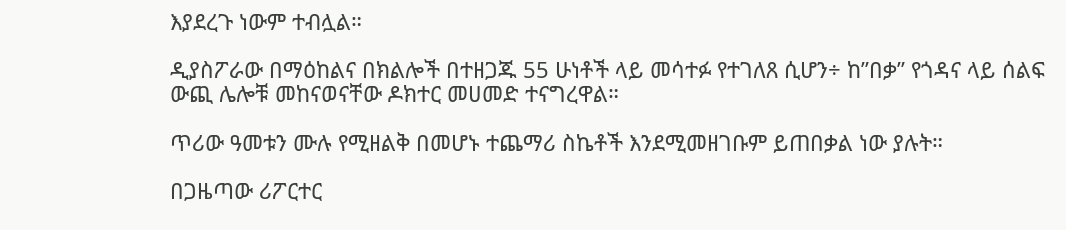እያደረጉ ነውም ተብሏል።

ዲያስፖራው በማዕከልና በክልሎች በተዘጋጁ 55 ሁነቶች ላይ መሳተፉ የተገለጸ ሲሆን÷ ከ”በቃ” የጎዳና ላይ ሰልፍ ውጪ ሌሎቹ መከናወናቸው ዶክተር መሀመድ ተናግረዋል።

ጥሪው ዓመቱን ሙሉ የሚዘልቅ በመሆኑ ተጨማሪ ስኬቶች እንደሚመዘገቡም ይጠበቃል ነው ያሉት።

በጋዜጣው ሪፖርተር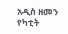አዲስ ዘመን የካቲት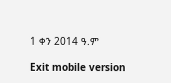1 ቀን 2014 ዓ.ም

Exit mobile version